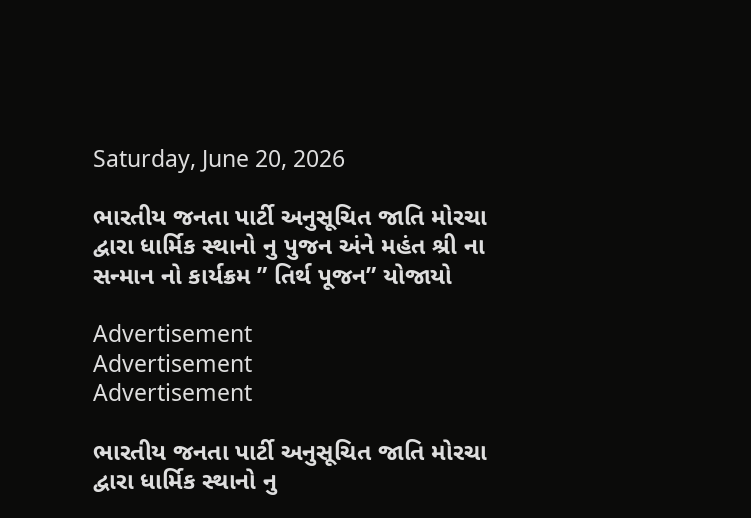Saturday, June 20, 2026

ભારતીય જનતા પાર્ટી અનુસૂચિત જાતિ મોરચા દ્વારા ધાર્મિક સ્થાનો નુ પુજન અંને મહંત શ્રી ના સન્માન નો કાર્યક્રમ ” તિર્થ પૂજન” યોજાયો

Advertisement
Advertisement
Advertisement

ભારતીય જનતા પાર્ટી અનુસૂચિત જાતિ મોરચા દ્વારા ધાર્મિક સ્થાનો નુ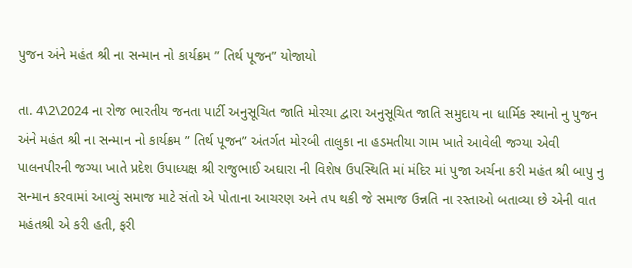પુજન અંને મહંત શ્રી ના સન્માન નો કાર્યક્રમ ” તિર્થ પૂજન” યોજાયો

તા. 4\2\2024 ના રોજ ભારતીય જનતા પાર્ટી અનુસૂચિત જાતિ મોરચા દ્વારા અનુસૂચિત જાતિ સમુદાય ના ધાર્મિક સ્થાનો નુ પુજન અંને મહંત શ્રી ના સન્માન નો કાર્યક્રમ ” તિર્થ પૂજન” અંતર્ગત મોરબી તાલુકા ના હડમતીયા ગામ ખાતે આવેલી જગ્યા એવી પાલનપીરની જગ્યા ખાતે પ્રદેશ ઉપાધ્યક્ષ શ્રી રાજુભાઈ અઘારા ની વિશેષ ઉપસ્થિતિ માં મંદિર માં પુજા અર્ચના કરી મહંત શ્રી બાપુ નુ સન્માન કરવામાં આવ્યું સમાજ માટે સંતો એ પોતાના આચરણ અને તપ થકી જે સમાજ ઉન્નતિ ના રસ્તાઓ બતાવ્યા છે એની વાત મહંતશ્રી એ કરી હતી, ફરી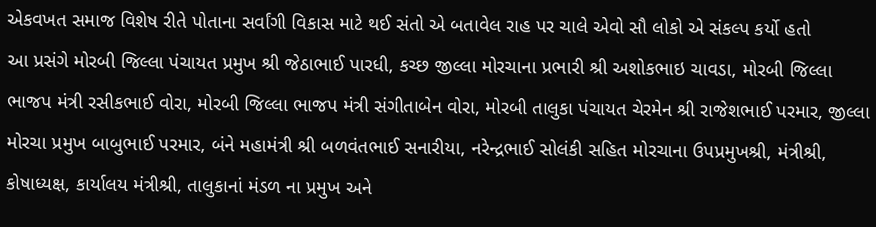એકવખત સમાજ‌ વિશેષ રીતે પોતાના સર્વાંગી વિકાસ માટે થઈ સંતો એ બતાવેલ રાહ પર ચાલે એવો સૌ લોકો એ સંકલ્પ કર્યો હતો
આ પ્રસંગે મોરબી જિલ્લા પંચાયત પ્રમુખ શ્રી જેઠાભાઈ પારધી, કચ્છ જીલ્લા મોરચાના પ્રભારી શ્રી અશોકભાઇ ચાવડા, મોરબી જિલ્લા ભાજપ મંત્રી રસીકભાઈ વોરા, મોરબી જિલ્લા ભાજપ મંત્રી સંગીતાબેન વોરા, મોરબી તાલુકા પંચાયત ચેરમેન શ્રી રાજેશભાઈ પરમાર, જીલ્લા મોરચા પ્રમુખ બાબુભાઈ પરમાર, બંને મહામંત્રી શ્રી બળવંતભાઈ સનારીયા, નરેન્દ્રભાઈ સોલંકી સહિત મોરચાના ઉપપ્રમુખશ્રી, મંત્રીશ્રી, કોષાધ્યક્ષ, કાર્યાલય મંત્રીશ્રી, તાલુકાનાં મંડળ ના પ્રમુખ અને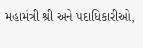મહામંત્રી શ્રી અને પદાધિકારીઓ,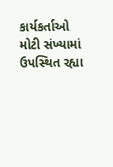કાર્યકર્તાઓ મોટી સંખ્યામાં ઉપસ્થિત રહ્યા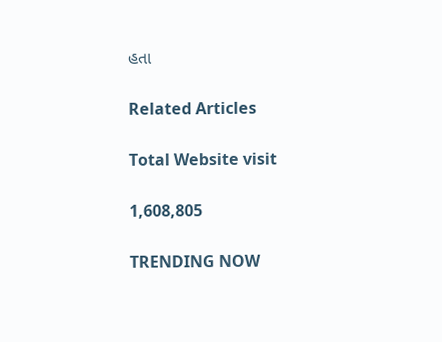હતા

Related Articles

Total Website visit

1,608,805

TRENDING NOW